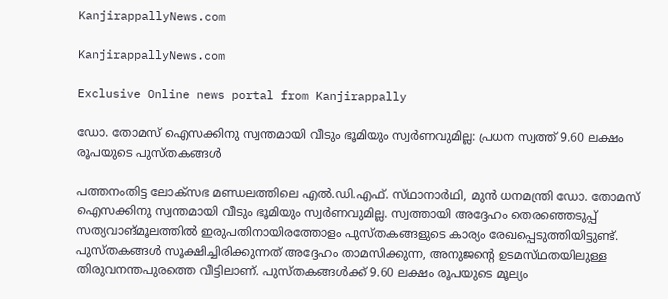KanjirappallyNews.com

KanjirappallyNews.com

Exclusive Online news portal from Kanjirappally

ഡോ. തോമസ്‌ ഐസക്കിനു സ്വന്തമായി വീടും ഭൂമിയും സ്വര്‍ണവുമില്ല: പ്രധന സ്വത്ത് 9.60 ലക്ഷം രൂപയുടെ പുസ്‌തകങ്ങൾ

പത്തനംതിട്ട ലോക്‌സഭ മണ്ഡലത്തിലെ എല്‍.ഡി.എഫ്‌. സ്‌ഥാനാര്‍ഥി, മുൻ ധനമന്ത്രി ഡോ. തോമസ്‌ ഐസക്കിനു സ്വന്തമായി വീടും ഭൂമിയും സ്വര്‍ണവുമില്ല. സ്വത്തായി അദ്ദേഹം തെരഞ്ഞെടുപ്പ്‌ സത്യവാങ്‌മൂലത്തില്‍ ഇരുപതിനായിരത്തോളം പുസ്‌തകങ്ങളുടെ കാര്യം രേഖപ്പെടുത്തിയിട്ടുണ്ട്‌. പുസ്‌തകങ്ങള്‍ സൂക്ഷിച്ചിരിക്കുന്നത്‌ അദ്ദേഹം താമസിക്കുന്ന, അനുജന്റെ ഉടമസ്‌ഥതയിലുള്ള തിരുവനന്തപുരത്തെ വീട്ടിലാണ്‌. പുസ്‌തകങ്ങള്‍ക്ക്‌ 9.60 ലക്ഷം രൂപയുടെ മൂല്യം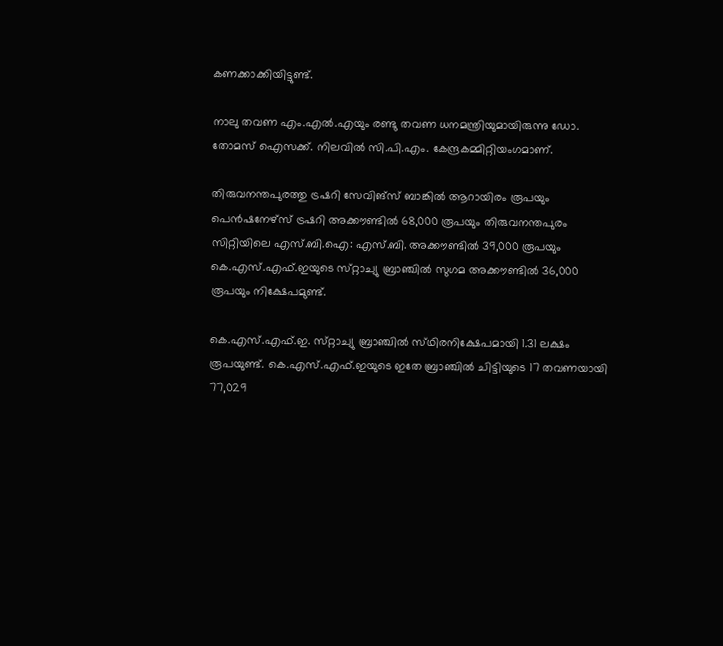കണക്കാക്കിയിട്ടുണ്ട്‌.

നാലു തവണ എം.എല്‍.എയും രണ്ടു തവണ ധനമന്ത്രിയുമായിരുന്നു ഡോ. തോമസ്‌ ഐസക്ക്‌. നിലവില്‍ സി.പി.എം. കേന്ദ്രകമ്മിറ്റിയംഗമാണ്‌.

തിരുവനന്തപുരത്തു ട്രഷറി സേവിങ്‌സ്‌ ബാങ്കില്‍ ആറായിരം രൂപയും പെന്‍ഷനേഴ്‌സ്‌ ട്രഷറി അക്കൗണ്ടില്‍ 68,000 രൂപയും തിരുവനന്തപുരം സിറ്റിയിലെ എസ്‌.ബി.ഐ: എസ്‌.ബി. അക്കൗണ്ടില്‍ 39,000 രൂപയും കെ.എസ്‌.എഫ്‌.ഇയുടെ സ്‌റ്റാച്യു ബ്രാഞ്ചില്‍ സുഗമ അക്കൗണ്ടില്‍ 36,000 രൂപയും നിക്ഷേപമുണ്ട്‌.

കെ.എസ്‌.എഫ്‌.ഇ. സ്‌റ്റാച്യു ബ്രാഞ്ചില്‍ സ്‌ഥിരനിക്ഷേപമായി 1.31 ലക്ഷം രൂപയുണ്ട്‌. കെ.എസ്‌.എഫ്‌.ഇയുടെ ഇതേ ബ്രാഞ്ചില്‍ ചിട്ടിയുടെ 17 തവണയായി 77,029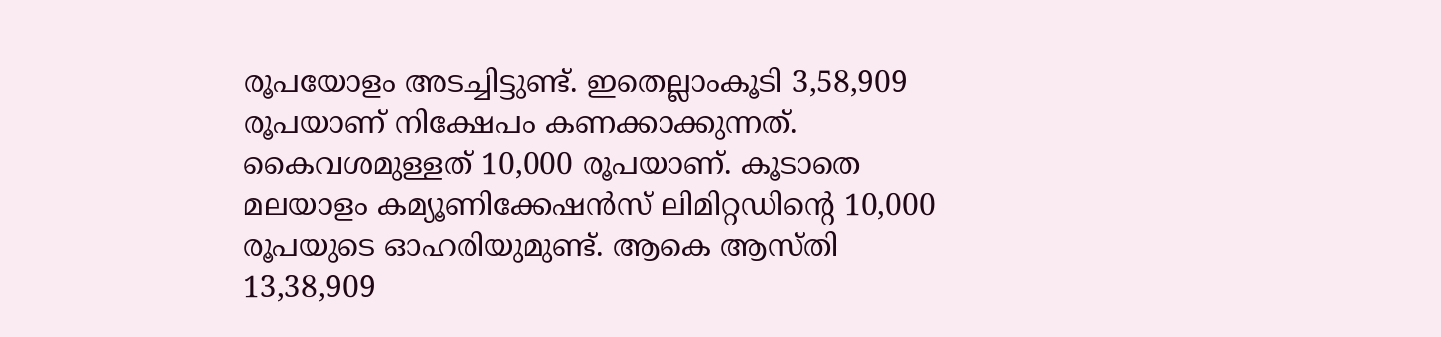രൂപയോളം അടച്ചിട്ടുണ്ട്‌. ഇതെല്ലാംകൂടി 3,58,909 രൂപയാണ്‌ നിക്ഷേപം കണക്കാക്കുന്നത്‌. കൈവശമുള്ളത്‌ 10,000 രൂപയാണ്‌. കൂടാതെ മലയാളം കമ്യൂണിക്കേഷന്‍സ്‌ ലിമിറ്റഡിന്റെ 10,000 രൂപയുടെ ഓഹരിയുമുണ്ട്‌. ആകെ ആസ്‌തി 13,38,909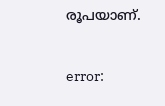രൂപയാണ്‌.

error: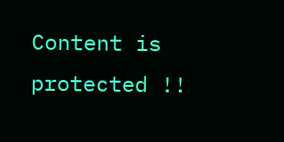Content is protected !!